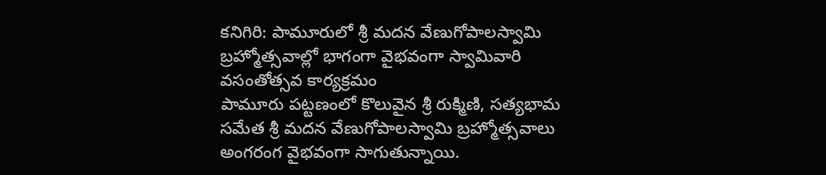కనిగిరి: పామూరులో శ్రీ మదన వేణుగోపాలస్వామి బ్రహ్మోత్సవాల్లో భాగంగా వైభవంగా స్వామివారి వసంతోత్సవ కార్యక్రమం
పామూరు పట్టణంలో కొలువైన శ్రీ రుక్మిణి, సత్యభామ సమేత శ్రీ మదన వేణుగోపాలస్వామి బ్రహ్మోత్సవాలు అంగరంగ వైభవంగా సాగుతున్నాయి.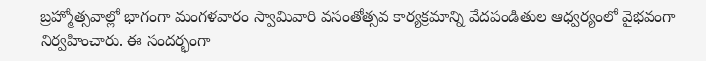బ్రహ్మోత్సవాల్లో భాగంగా మంగళవారం స్వామివారి వసంతోత్సవ కార్యక్రమాన్ని వేదపండితుల ఆధ్వర్యంలో వైభవంగా నిర్వహించారు. ఈ సందర్భంగా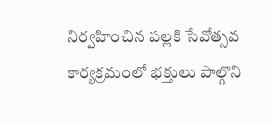నిర్వహించిన పల్లకి సేవోత్సవ కార్యక్రమంలో భక్తులు పాల్గొని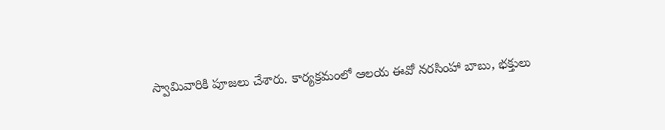స్వామివారికి పూజలు చేశారు. కార్యక్రమంలో ఆలయ ఈవో నరసింహా బాబు, భక్తులు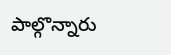పాల్గొన్నారు